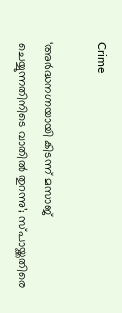Crime

‘അര്‍ദ്ധനഗ്നയായി കിടന്ന് മസാജ് ചെയ്യുന്നതിനിടെ വാതില്‍ തുറന്നു’; സ്പായ്ക്കതിരെ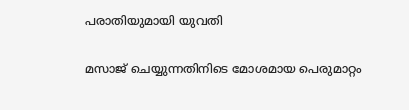പരാതിയുമായി യുവതി

മസാജ് ചെയ്യുന്നതിനിടെ മോശമായ പെരുമാറ്റം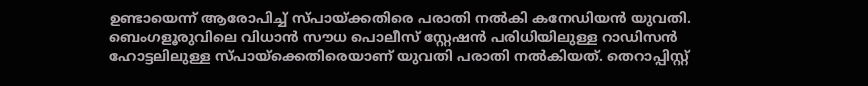ഉണ്ടായെന്ന് ആരോപിച്ച് സ്പായ്ക്കതിരെ പരാതി നല്‍കി കനേഡിയന്‍ യുവതി. ബെംഗളൂരുവിലെ വിധാന്‍ സൗധ പൊലീസ് സ്റ്റേഷന്‍ പരിധിയിലുള്ള റാഡിസന്‍ ഹോട്ടലിലുള്ള സ്പായ്ക്കെതിരെയാണ് യുവതി പരാതി നല്‍കിയത്. തെറാപ്പിസ്റ്റ്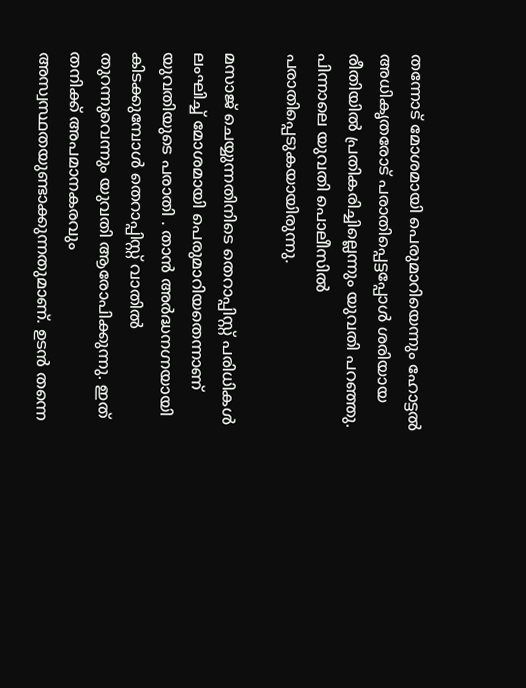തന്നോട് മോശമായി പെരുമാറിയെന്നും ഹോട്ടല്‍ അധികൃതരോട് പരാതിപ്പെട്ടപ്പോള്‍ ശരിയായ രീതിയില്‍ പ്രതികരിച്ചില്ലെന്നും യുവതി പറഞ്ഞു. പിന്നാലെ യുവതി പൊലീസില്‍ പരാതിപ്പെടുകയായിരുന്നു.

മസാജ് ചെയ്യുന്നതിനിടെ തെറാപ്പിസ്റ്റ് പരിധികള്‍ ലംഘിച്ച് മോശമായി പെരുമാറിയതെന്നാണ് യുവതിയുടെ പരാതി . താന്‍ അര്‍ദ്ധനഗ്നയായി കിടക്കുമ്പോള്‍ തെറാപ്പിസ്റ്റ് വാതില്‍ തുറന്നുവെന്നും യുവതി ആരോപിക്കുന്നു. ഇത് തനിക്ക് അപമാനകരവും അസ്വസ്ഥതയുണ്ടാക്കുന്നതുമാണ്. ഉടന്‍ തന്നെ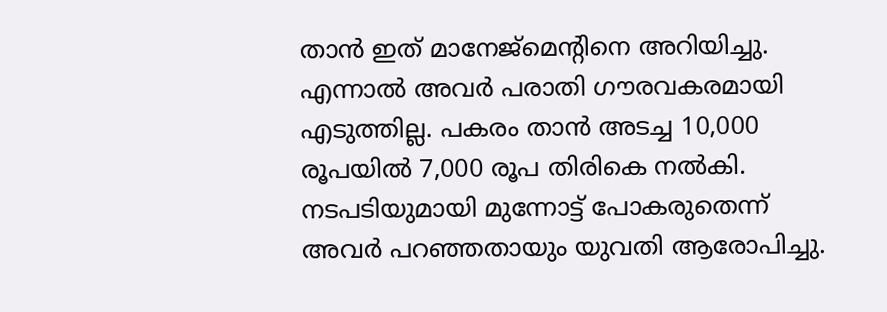താന്‍ ഇത് മാനേജ്മെന്‍റിനെ അറിയിച്ചു. എന്നാല്‍ അവര്‍ പരാതി ഗൗരവകരമായി എടുത്തില്ല. പകരം താന്‍ അടച്ച 10,000 രൂപയില്‍ 7,000 രൂപ തിരികെ നല്‍കി. നടപടിയുമായി മുന്നോട്ട് പോകരുതെന്ന് അവര്‍ പറ‍ഞ്ഞതായും യുവതി ആരോപിച്ചു.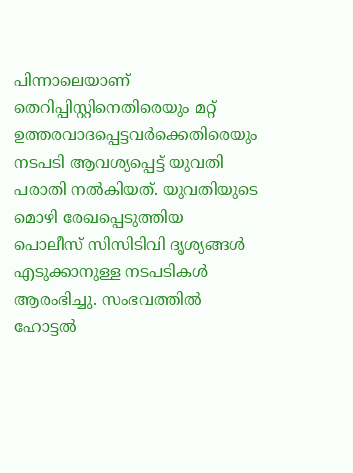പിന്നാലെയാണ് തെറിപ്പിസ്റ്റിനെതിരെയും മറ്റ് ഉത്തരവാദപ്പെട്ടവര്‍ക്കെതിരെയും നടപടി ആവശ്യപ്പെട്ട് യുവതി പരാതി നല്‍കിയത്. യുവതിയുടെ മൊഴി രേഖപ്പെടുത്തിയ പൊലീസ് സിസിടിവി ദൃശ്യങ്ങള്‍ എടുക്കാനുള്ള നടപടികള്‍ ആരംഭിച്ചു. സംഭവത്തില്‍ ഹോട്ടല്‍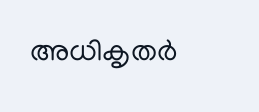അധികൃതര്‍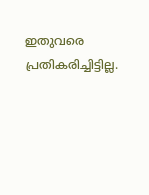ഇതുവരെ പ്രതികരിച്ചിട്ടില്ല.